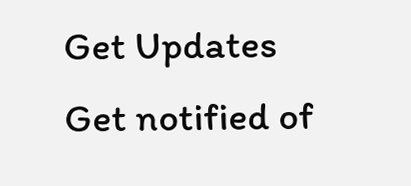Get Updates
Get notified of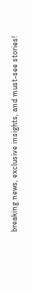breaking news, exclusive insights, and must-see stories!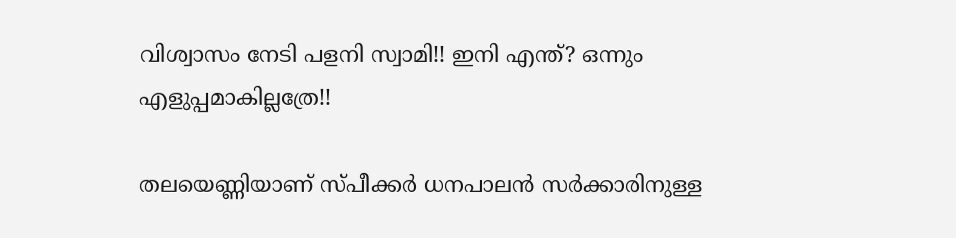വിശ്വാസം നേടി പളനി സ്വാമി!! ഇനി എന്ത്? ഒന്നും എളുപ്പമാകില്ലത്രേ!!

തലയെണ്ണിയാണ് സ്പീക്കര്‍ ധനപാലന്‍ സര്‍ക്കാരിനുള്ള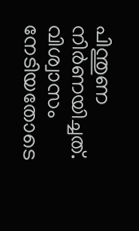പിന്തുണ നിര്‍ണയിച്ചത്. വിശ്വാസം നേടിയതോടെ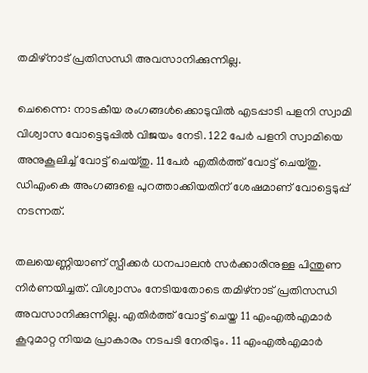തമിഴ്നാട് പ്രതിസന്ധി അവസാനിക്കുന്നില്ല.

ചെന്നൈ: നാടകീയ രംഗങ്ങള്‍ക്കൊടുവില്‍ എടപ്പാടി പളനി സ്വാമി വിശ്വാസ വോട്ടെടുപ്പില്‍ വിജയം നേടി. 122 പേര്‍ പളനി സ്വാമിയെ അനുകൂലിച്ച് വോട്ട് ചെയ്തു. 11പേര്‍ എതിര്‍ത്ത് വോട്ട് ചെയ്തു. ഡിഎംകെ അംഗങ്ങളെ പുറത്താക്കിയതിന് ശേഷമാണ് വോട്ടെടുപ്പ് നടന്നത്.

തലയെണ്ണിയാണ് സ്പീക്കര്‍ ധനപാലന്‍ സര്‍ക്കാരിനുള്ള പിന്തുണ നിര്‍ണയിച്ചത്. വിശ്വാസം നേടിയതോടെ തമിഴ്നാട് പ്രതിസന്ധി അവസാനിക്കുന്നില്ല. എതിര്‍ത്ത് വോട്ട് ചെയ്ത 11 എംഎല്‍എമാര്‍ കൂറുമാറ്റ നിയമ പ്രാകാരം നടപടി നേരിടും. 11 എംഎല്‍എമാര്‍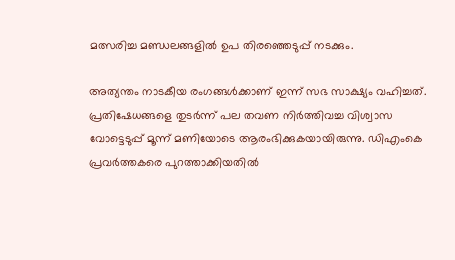മത്സരിച്ച മണ്ഡലങ്ങളില്‍ ഉപ തിരഞ്ഞെടുപ്പ് നടക്കും.

അത്യന്തം നാടകീയ രംഗങ്ങള്‍ക്കാണ് ഇന്ന് സഭ സാക്ഷ്യം വഹിച്ചത്. പ്രതിഷേധങ്ങളെ തുടര്‍ന്ന് പല തവണ നിര്‍ത്തിവച്ച വിശ്വാസ വോട്ടെടുപ്പ് മൂന്ന് മണിയോടെ ആരംഭിക്കുകയായിരുന്നു. ഡിഎംകെ പ്രവര്‍ത്തകരെ പുറത്താക്കിയതില്‍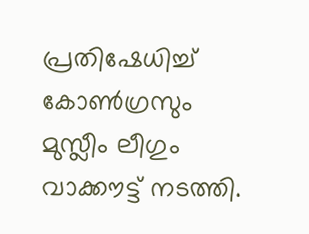പ്രതിഷേധിച്ച് കോണ്‍ഗ്രസും മുസ്ലീം ലീഗും വാക്കൗട്ട് നടത്തി.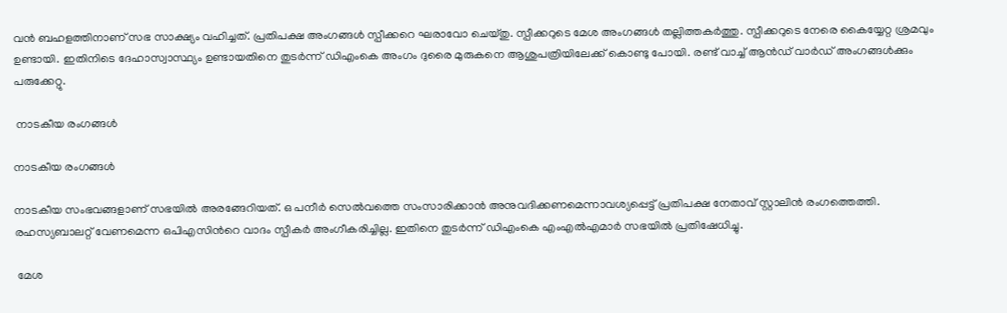വന്‍ ബഹളത്തിനാണ് സഭ സാക്ഷ്യം വഹിച്ചത്. പ്രതിപക്ഷ അംഗങ്ങള്‍ സ്പീക്കറെ ഘരാവോ ചെയ്തു. സ്പീക്കറുടെ മേശ അംഗങ്ങള്‍ തല്ലിത്തകര്‍ത്തു. സ്പീക്കറുടെ നേരെ കൈയ്യേറ്റ ശ്രമവും ഉണ്ടായി. ഇതിനിടെ ദേഹാസ്വാസ്ഥ്യം ഉണ്ടായതിനെ തുടര്‍ന്ന് ഡിഎംകെ അംഗം ദുരൈ മുരുകനെ ആശുപത്രിയിലേക്ക് കൊണ്ടു പോയി. രണ്ട് വാച്ച് ആന്‍ഡ് വാര്‍ഡ് അംഗങ്ങള്‍ക്കും പരുക്കേറ്റു.

 നാടകീയ രംഗങ്ങള്‍

നാടകീയ രംഗങ്ങള്‍

നാടകീയ സംഭവങ്ങളാണ് സഭയില്‍ അരങ്ങേറിയത്. ഒ പനീര്‍ സെല്‍വത്തെ സംസാരിക്കാന്‍ അനുവദിക്കണമെന്നാവശ്യപ്പെട്ട് പ്രതിപക്ഷ നേതാവ് സ്റ്റാലിന്‍ രംഗത്തെത്തി. രഹസ്യബാലറ്റ് വേണമെന്ന ഒപിഎസിന്‍റെ വാദം സ്പീകര്‍ അംഗീകരിച്ചില്ല. ഇതിനെ തുടര്‍ന്ന് ഡിഎംകെ എംഎല്‍എമാര്‍ സഭയില്‍ പ്രതിഷേധിച്ചു.

 മേശ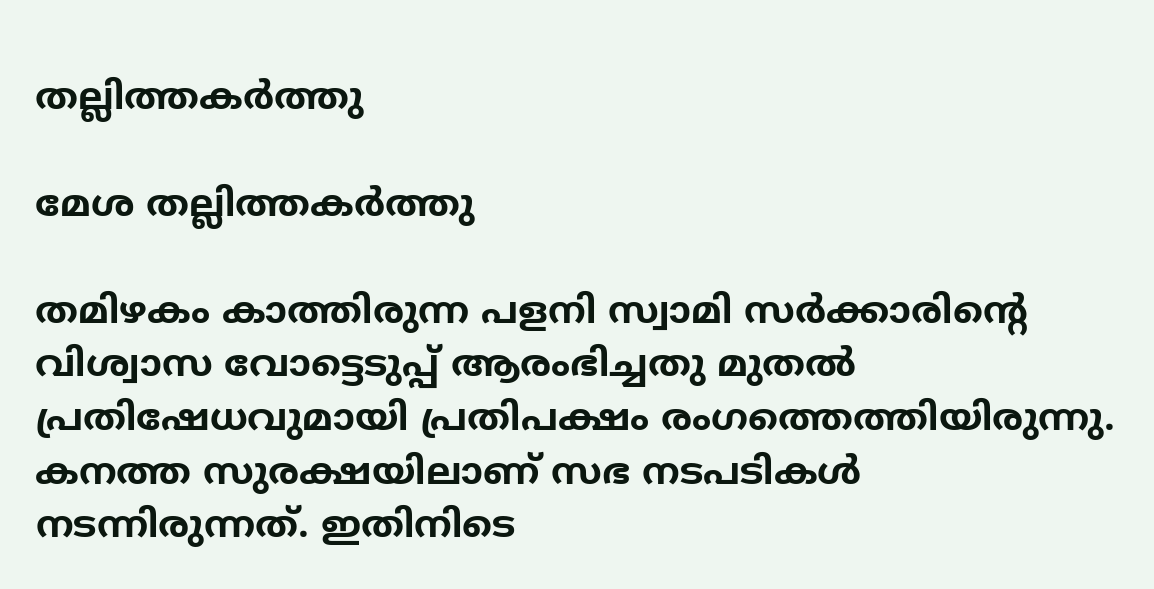തല്ലിത്തകര്‍ത്തു

മേശ തല്ലിത്തകര്‍ത്തു

തമിഴകം കാത്തിരുന്ന പളനി സ്വാമി സര്‍ക്കാരിന്റെ വിശ്വാസ വോട്ടെടുപ്പ് ആരംഭിച്ചതു മുതല്‍ പ്രതിഷേധവുമായി പ്രതിപക്ഷം രംഗത്തെത്തിയിരുന്നു. കനത്ത സുരക്ഷയിലാണ് സഭ നടപടികള്‍ നടന്നിരുന്നത്. ഇതിനിടെ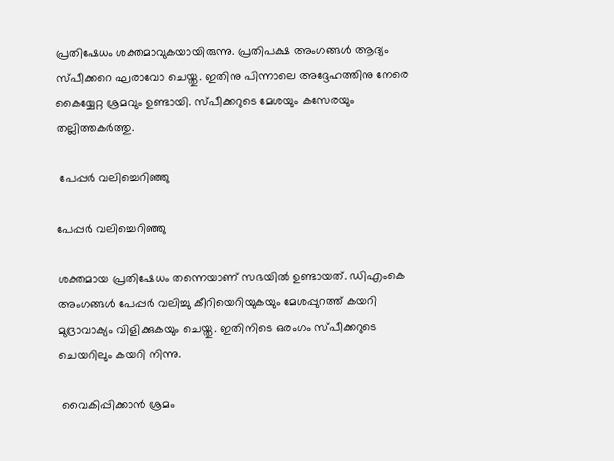പ്രതിഷേധം ശക്തമാവുകയായിരുന്നു. പ്രതിപക്ഷ അംഗങ്ങള്‍ ആദ്യം സ്പീക്കറെ ഘരാവോ ചെയ്തു. ഇതിനു പിന്നാലെ അദ്ദേഹത്തിനു നേരെ കൈയ്യേറ്റ ശ്രമവും ഉണ്ടായി. സ്പീക്കറുടെ മേശയും കസേരയും തല്ലിത്തകര്‍ത്തു.

 പേപ്പര്‍ വലിച്ചെറിഞ്ഞു

പേപ്പര്‍ വലിച്ചെറിഞ്ഞു

ശക്തമായ പ്രതിഷേധം തന്നെയാണ് സഭയില്‍ ഉണ്ടായത്. ഡിഎംകെ അംഗങ്ങള്‍ പേപ്പര്‍ വലിച്ചു കീറിയെറിയുകയും മേശപ്പുറത്ത് കയറി മുദ്രാവാക്യം വിളിക്കുകയും ചെയ്തു. ഇതിനിടെ ഒരംഗം സ്പീക്കറുടെ ചെയറിലും കയറി നിന്നു.

 വൈകിപ്പിക്കാന്‍ ശ്രമം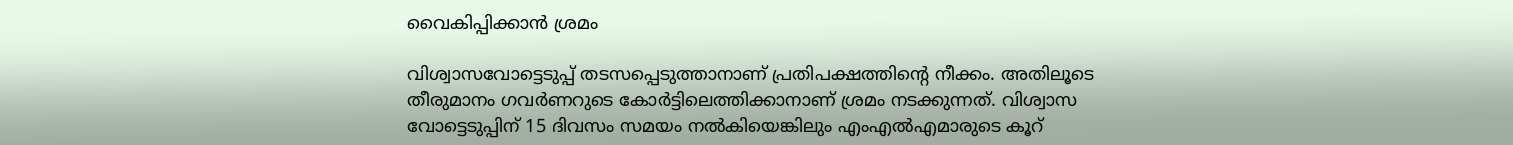വൈകിപ്പിക്കാന്‍ ശ്രമം

വിശ്വാസവോട്ടെടുപ്പ് തടസപ്പെടുത്താനാണ് പ്രതിപക്ഷത്തിന്‍റെ നീക്കം. അതിലൂടെ തീരുമാനം ഗവര്‍ണറുടെ കോര്‍ട്ടിലെത്തിക്കാനാണ് ശ്രമം നടക്കുന്നത്. വിശ്വാസ വോട്ടെടുപ്പിന് 15 ദിവസം സമയം നല്‍കിയെങ്കിലും എംഎല്‍എമാരുടെ കൂറ്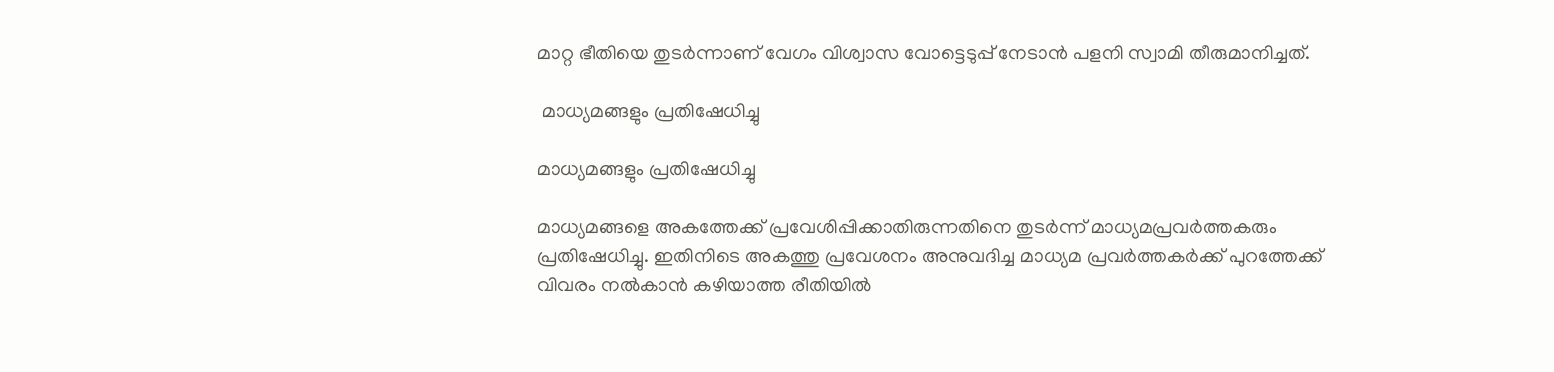മാറ്റ ഭീതിയെ തുടര്‍ന്നാണ് വേഗം വിശ്വാസ വോട്ടെടുപ്പ് നേടാന്‍ പളനി സ്വാമി തീരുമാനിച്ചത്.

 മാധ്യമങ്ങളും പ്രതിഷേധിച്ചു

മാധ്യമങ്ങളും പ്രതിഷേധിച്ചു

മാധ്യമങ്ങളെ അകത്തേക്ക് പ്രവേശിപ്പിക്കാതിരുന്നതിനെ തുടര്‍ന്ന് മാധ്യമപ്രവര്‍ത്തകരും പ്രതിഷേധിച്ചു. ഇതിനിടെ അകത്തു പ്രവേശനം അനുവദിച്ച മാധ്യമ പ്രവര്‍ത്തകര്‍ക്ക് പുറത്തേക്ക് വിവരം നല്‍കാന്‍ കഴിയാത്ത രീതിയില്‍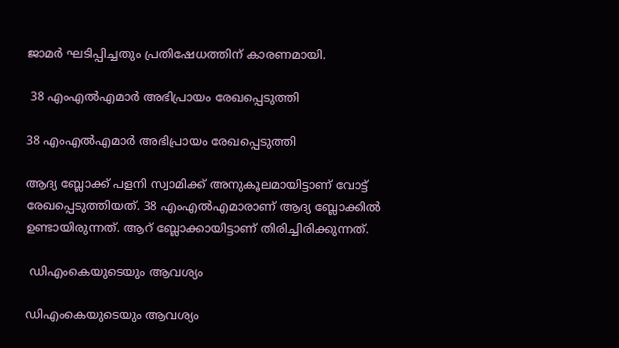ജാമര്‍ ഘടിപ്പിച്ചതും പ്രതിഷേധത്തിന് കാരണമായി.

 38 എംഎല്‍എമാര്‍ അഭിപ്രായം രേഖപ്പെടുത്തി

38 എംഎല്‍എമാര്‍ അഭിപ്രായം രേഖപ്പെടുത്തി

ആദ്യ ബ്ലോക്ക് പളനി സ്വാമിക്ക് അനുകൂലമായിട്ടാണ് വോട്ട് രേഖപ്പെടുത്തിയത്. 38 എംഎല്‍എമാരാണ് ആദ്യ ബ്ലോക്കില്‍ ഉണ്ടായിരുന്നത്. ആറ് ബ്ലോക്കായിട്ടാണ് തിരിച്ചിരിക്കുന്നത്.

 ഡിഎംകെയുടെയും ആവശ്യം

ഡിഎംകെയുടെയും ആവശ്യം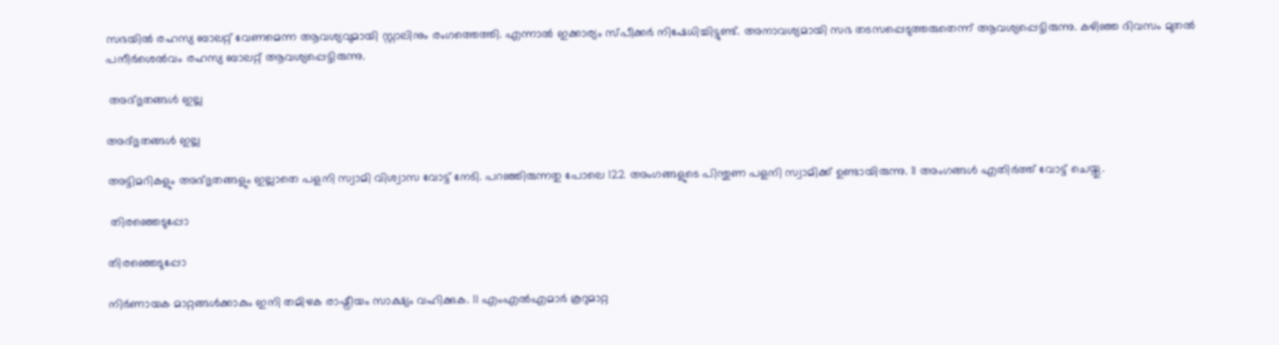സഭയില്‍ രഹസ്യ ബാലറ്റ് വേണമെന്ന ആവശ്യവുമായി സ്റ്റാലിനും രംഗത്തെത്തി. എന്നാല്‍ ഇക്കാര്യം സ്പീക്കര്‍ നിഷേധിച്ചിട്ടുണ്ട്. അനാവശ്യമായി സഭ തടസപ്പെടുത്തരുതെന്ന് ആവശ്യപ്പെട്ടിരുന്നു. കഴിഞ്ഞ ദിവസം മുതല്‍ പനീര്‍ശെല്‍വം രഹസ്യ ബാലറ്റ് ആവശ്യപ്പെട്ടിരുന്നു.

 അദ്ഭുതങ്ങള്‍ ഇല്ല

അദ്ഭുതങ്ങള്‍ ഇല്ല

അട്ടിമറികളും അദ്ഭുതങ്ങളും ഇല്ലാതെ പളനി സ്വാമി വിശ്വാസ വോട്ട് നേടി. പറഞ്ഞിരുന്നതു പോലെ 122 അംഗങ്ങളുടെ പിന്തുണ പളനി സ്വാമിക്ക് ഉണ്ടായിരുന്നു. 11 അംഗങ്ങള്‍ എതിര്‍ത്ത് വോട്ട് ചെയ്തു.

 തിരഞ്ഞെടുപ്പോ

തിരഞ്ഞെടുപ്പോ

നിര്‍ണായക മാറ്റങ്ങള്‍ക്കാകും ഇനി തമിഴക രാഷ്ട്രീയം സാക്ഷ്യം വഹിക്കുക. 11 എംഎല്‍എമാര്‍ കൂറുമാറ്റ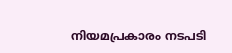നിയമപ്രകാരം നടപടി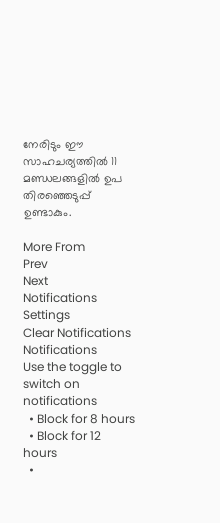നേരിടും ഈ സാഹചര്യത്തില്‍ 11 മണ്ഡലങ്ങളില്‍ ഉപ തിരഞ്ഞെടുപ്പ് ഉണ്ടാകും.

More From
Prev
Next
Notifications
Settings
Clear Notifications
Notifications
Use the toggle to switch on notifications
  • Block for 8 hours
  • Block for 12 hours
  •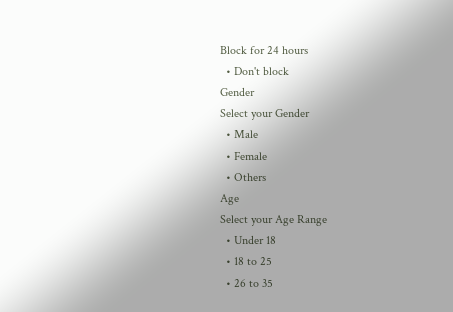Block for 24 hours
  • Don't block
Gender
Select your Gender
  • Male
  • Female
  • Others
Age
Select your Age Range
  • Under 18
  • 18 to 25
  • 26 to 35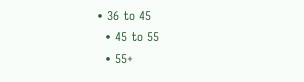• 36 to 45
  • 45 to 55
  • 55+